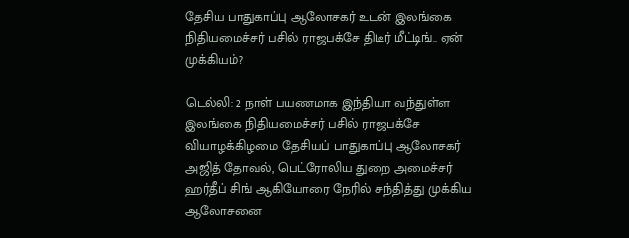தேசிய பாதுகாப்பு ஆலோசகர் உடன் இலங்கை நிதியமைச்சர் பசில் ராஜபக்சே திடீர் மீட்டிங்.. ஏன் முக்கியம்?

டெல்லி: 2 நாள் பயணமாக இந்தியா வந்துள்ள இலங்கை நிதியமைச்சர் பசில் ராஜபக்சே வியாழக்கிழமை தேசியப் பாதுகாப்பு ஆலோசகர் அஜித் தோவல், பெட்ரோலிய துறை அமைச்சர் ஹர்தீப் சிங் ஆகியோரை நேரில் சந்தித்து முக்கிய ஆலோசனை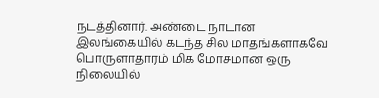நடத்தினார். அண்டை நாடான இலங்கையில் கடந்த சில மாதங்களாகவே பொருளாதாரம் மிக மோசமான ஒரு நிலையில்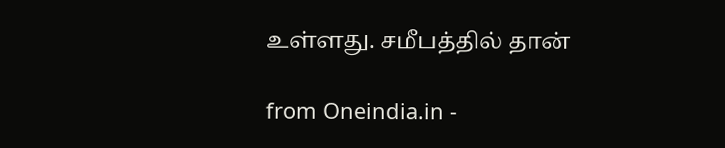உள்ளது. சமீபத்தில் தான்

from Oneindia.in -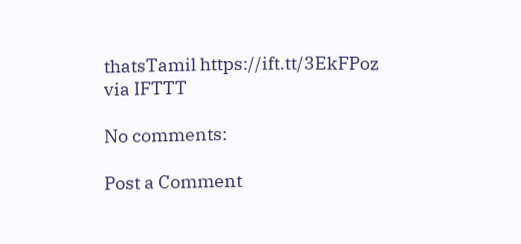thatsTamil https://ift.tt/3EkFPoz
via IFTTT

No comments:

Post a Comment